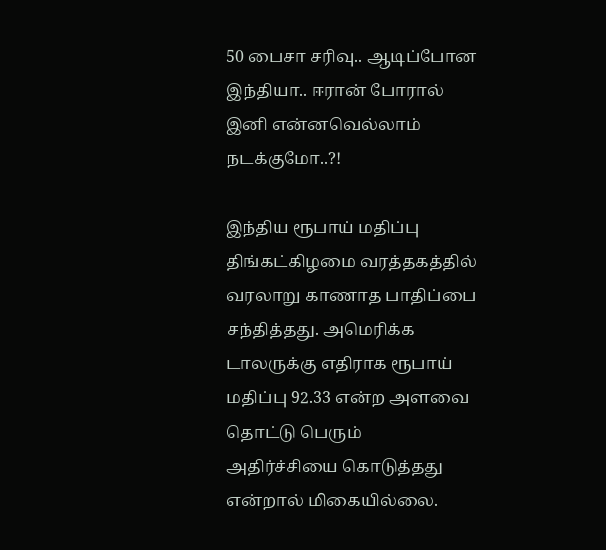50 பைசா சரிவு.. ஆடிப்போன இந்தியா.. ஈரான் போரால் இனி என்னவெல்லாம் நடக்குமோ..?!

இந்திய ரூபாய் மதிப்பு திங்கட்கிழமை வரத்தகத்தில் வரலாறு காணாத பாதிப்பை சந்தித்தது. அமெரிக்க டாலருக்கு எதிராக ரூபாய் மதிப்பு 92.33 என்ற அளவை தொட்டு பெரும் அதிர்ச்சியை கொடுத்தது என்றால் மிகையில்லை.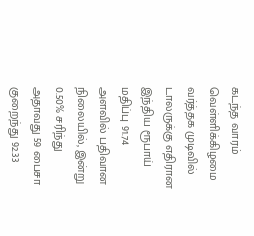கடந்த வாரம் வெள்ளிக்கிழமை வர்த்தக முடிவில் டாலருக்கு எதிரான இந்திய ரூபாய் மதிப்பு 91.74 அளவில் பதிவான நிலையில், இன்று 0.50% சரிந்து அதாவது 59 பைசா குறைந்து 92.33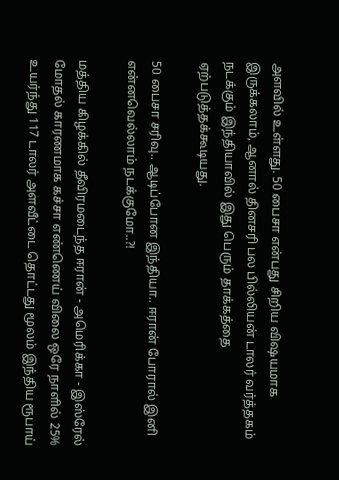அளவில் உள்ளது. 50 பைசா என்பது சிறிய விஷயமாக இருக்கலாம், ஆனால் தினசரி பல பில்லியன் டாலர் வர்த்தகம் நடக்கும் இந்தியாவில் இது பெரும் தாக்கத்தை ஏற்படுத்தக்கூடியது.

50 பைசா சரிவு.. ஆடிப்போன இந்தியா.. ஈரான் போரால் இனி என்னவெல்லாம் நடக்குமோ..?!

மத்திய கிழக்கில் தீவிரமடைந்த ஈரான் - அமெரிக்கா - இஸ்ரேல் மோதல் காரணமாக கச்சா எண்ணெய் விலை ஒரே நாளில் 25% உயர்ந்து 117 டாலர் அளவீட்டை தொட்டது மூலம் இந்திய ரூபாய்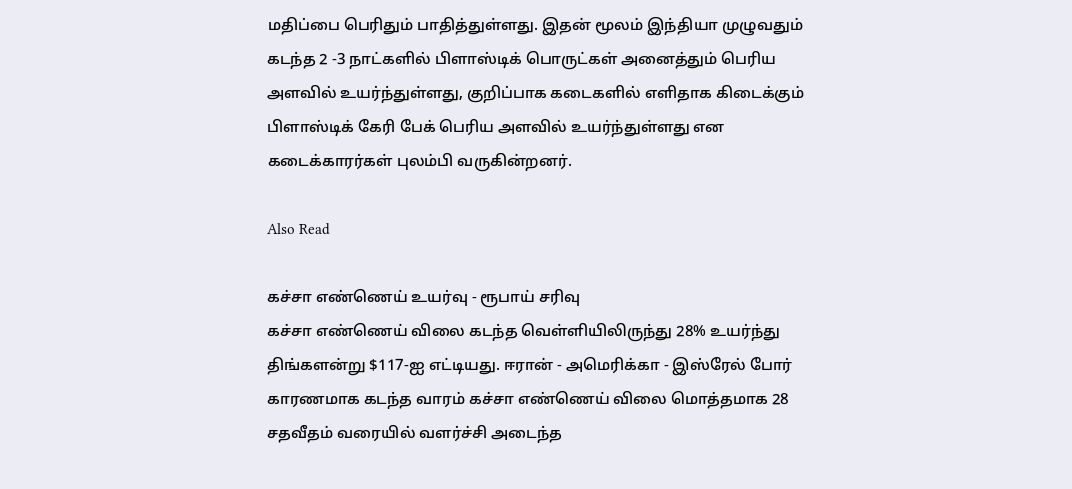மதிப்பை பெரிதும் பாதித்துள்ளது. இதன் மூலம் இந்தியா முழுவதும் கடந்த 2 -3 நாட்களில் பிளாஸ்டிக் பொருட்கள் அனைத்தும் பெரிய அளவில் உயர்ந்துள்ளது, குறிப்பாக கடைகளில் எளிதாக கிடைக்கும் பிளாஸ்டிக் கேரி பேக் பெரிய அளவில் உயர்ந்துள்ளது என கடைக்காரர்கள் புலம்பி வருகின்றனர்.

Also Read

கச்சா எண்ணெய் உயர்வு - ரூபாய் சரிவு
கச்சா எண்ணெய் விலை கடந்த வெள்ளியிலிருந்து 28% உயர்ந்து திங்களன்று $117-ஐ எட்டியது. ஈரான் - அமெரிக்கா - இஸ்ரேல் போர் காரணமாக கடந்த வாரம் கச்சா எண்ணெய் விலை மொத்தமாக 28 சதவீதம் வரையில் வளர்ச்சி அடைந்த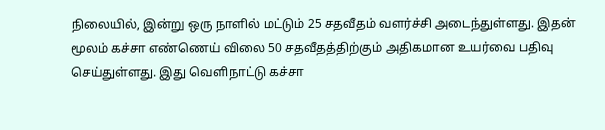நிலையில், இன்று ஒரு நாளில் மட்டும் 25 சதவீதம் வளர்ச்சி அடைந்துள்ளது. இதன் மூலம் கச்சா எண்ணெய் விலை 50 சதவீதத்திற்கும் அதிகமான உயர்வை பதிவு செய்துள்ளது. இது வெளிநாட்டு கச்சா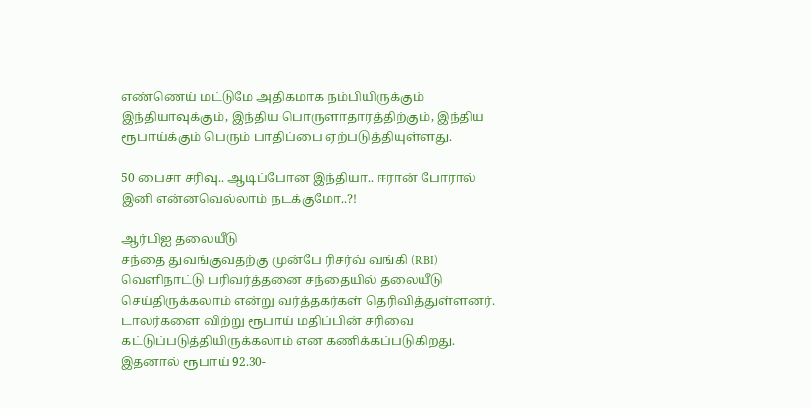எண்ணெய் மட்டுமே அதிகமாக நம்பியிருக்கும் இந்தியாவுக்கும், இந்திய பொருளாதாரத்திற்கும், இந்திய ரூபாய்க்கும் பெரும் பாதிப்பை ஏற்படுத்தியுள்ளது.

50 பைசா சரிவு.. ஆடிப்போன இந்தியா.. ஈரான் போரால் இனி என்னவெல்லாம் நடக்குமோ..?!

ஆர்பிஐ தலையீடு
சந்தை துவங்குவதற்கு முன்பே ரிசர்வ் வங்கி (RBI) வெளிநாட்டு பரிவர்த்தனை சந்தையில் தலையீடு செய்திருக்கலாம் என்று வர்த்தகர்கள் தெரிவித்துள்ளனர். டாலர்களை விற்று ரூபாய் மதிப்பின் சரிவை கட்டுப்படுத்தியிருக்கலாம் என கணிக்கப்படுகிறது. இதனால் ரூபாய் 92.30-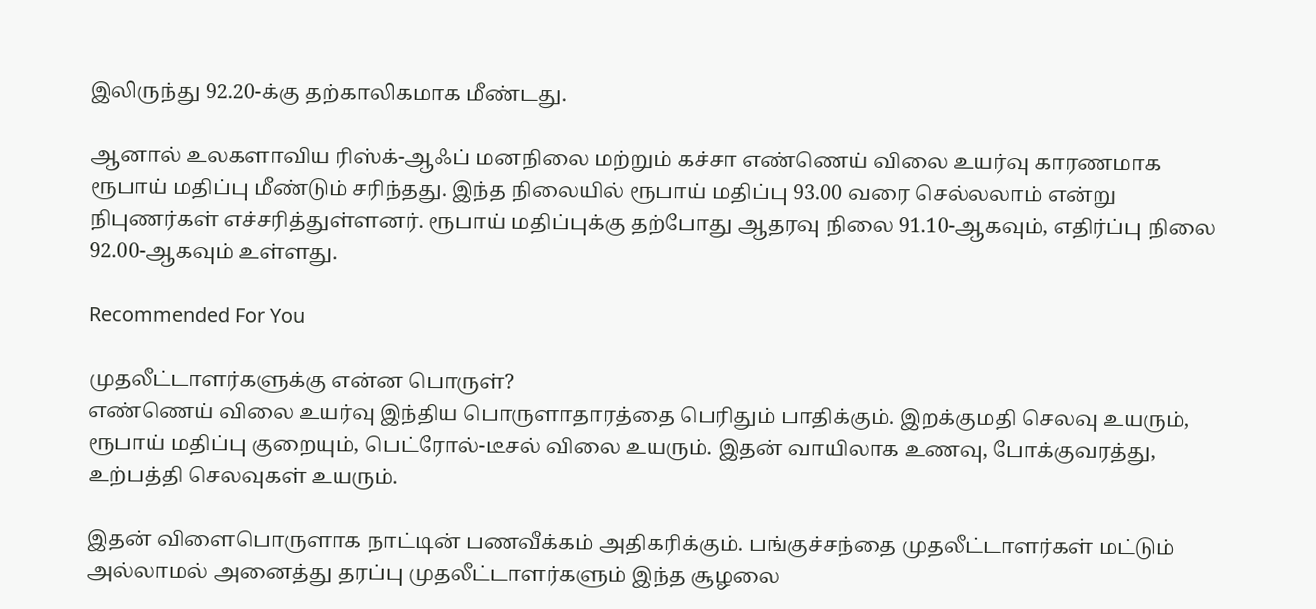இலிருந்து 92.20-க்கு தற்காலிகமாக மீண்டது.

ஆனால் உலகளாவிய ரிஸ்க்-ஆஃப் மனநிலை மற்றும் கச்சா எண்ணெய் விலை உயர்வு காரணமாக ரூபாய் மதிப்பு மீண்டும் சரிந்தது. இந்த நிலையில் ரூபாய் மதிப்பு 93.00 வரை செல்லலாம் என்று நிபுணர்கள் எச்சரித்துள்ளனர். ரூபாய் மதிப்புக்கு தற்போது ஆதரவு நிலை 91.10-ஆகவும், எதிர்ப்பு நிலை 92.00-ஆகவும் உள்ளது.

Recommended For You

முதலீட்டாளர்களுக்கு என்ன பொருள்?
எண்ணெய் விலை உயர்வு இந்திய பொருளாதாரத்தை பெரிதும் பாதிக்கும். இறக்குமதி செலவு உயரும், ரூபாய் மதிப்பு குறையும், பெட்ரோல்-டீசல் விலை உயரும். இதன் வாயிலாக உணவு, போக்குவரத்து, உற்பத்தி செலவுகள் உயரும்.

இதன் விளைபொருளாக நாட்டின் பணவீக்கம் அதிகரிக்கும். பங்குச்சந்தை முதலீட்டாளர்கள் மட்டும் அல்லாமல் அனைத்து தரப்பு முதலீட்டாளர்களும் இந்த சூழலை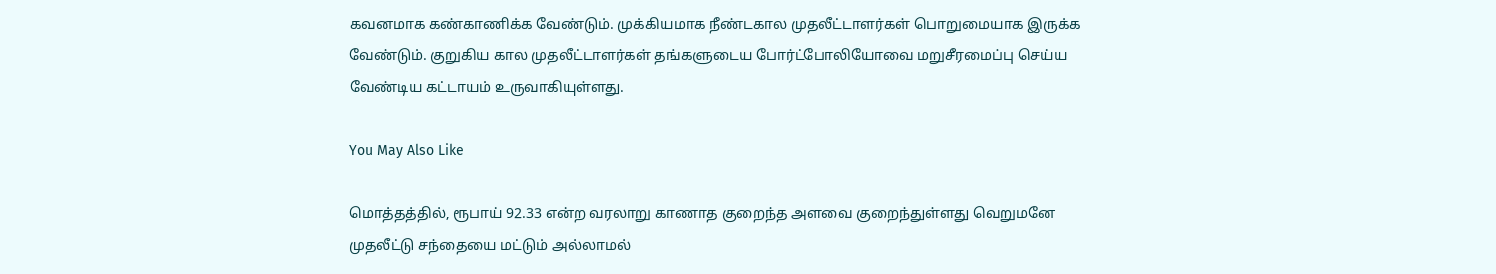கவனமாக கண்காணிக்க வேண்டும். முக்கியமாக நீண்டகால முதலீட்டாளர்கள் பொறுமையாக இருக்க வேண்டும். குறுகிய கால முதலீட்டாளர்கள் தங்களுடைய போர்ட்போலியோவை மறுசீரமைப்பு செய்ய வேண்டிய கட்டாயம் உருவாகியுள்ளது.

You May Also Like

மொத்தத்தில், ரூபாய் 92.33 என்ற வரலாறு காணாத குறைந்த அளவை குறைந்துள்ளது வெறுமனே முதலீட்டு சந்தையை மட்டும் அல்லாமல்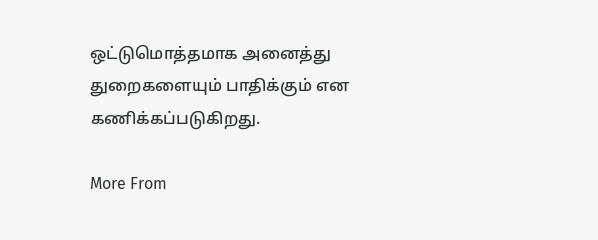ஒட்டுமொத்தமாக அனைத்து துறைகளையும் பாதிக்கும் என கணிக்கப்படுகிறது.

More From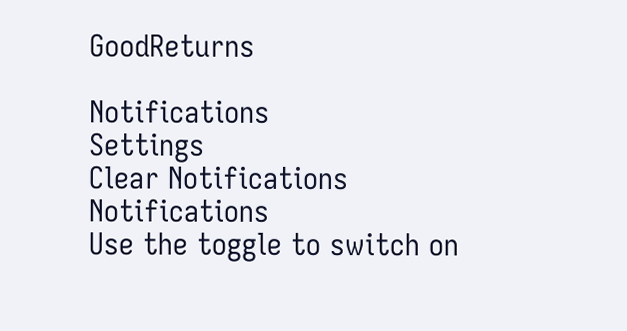GoodReturns

Notifications
Settings
Clear Notifications
Notifications
Use the toggle to switch on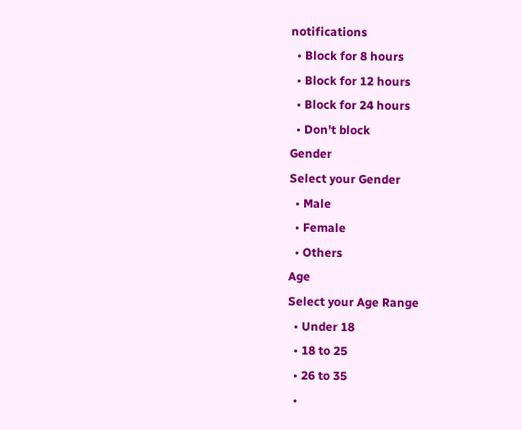notifications
  • Block for 8 hours
  • Block for 12 hours
  • Block for 24 hours
  • Don't block
Gender
Select your Gender
  • Male
  • Female
  • Others
Age
Select your Age Range
  • Under 18
  • 18 to 25
  • 26 to 35
  •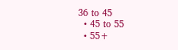36 to 45
  • 45 to 55
  • 55+